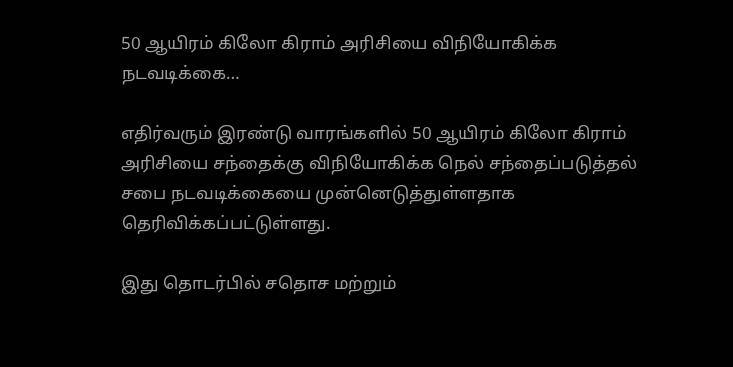50 ஆயிரம் கிலோ கிராம் அரிசியை விநியோகிக்க நடவடிக்கை…

எதிர்வரும் இரண்டு வாரங்களில் 50 ஆயிரம் கிலோ கிராம் அரிசியை சந்தைக்கு விநியோகிக்க நெல் சந்தைப்படுத்தல் சபை நடவடிக்கையை முன்னெடுத்துள்ளதாக தெரிவிக்கப்பட்டுள்ளது.

இது தொடர்பில் சதொச மற்றும்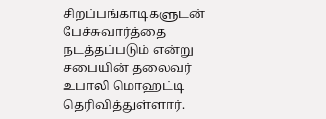சிறப்பங்காடிகளுடன் பேச்சுவார்த்தை நடத்தப்படும் என்று சபையின் தலைவர் உபாலி மொஹட்டி தெரிவித்துள்ளார்.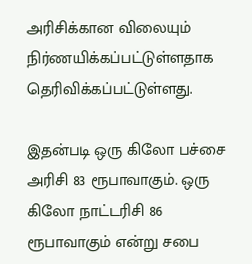அரிசிக்கான விலையும் நிர்ணயிக்கப்பட்டுள்ளதாக தெரிவிக்கப்பட்டுள்ளது.

இதன்படி ஒரு கிலோ பச்சை அரிசி 83 ரூபாவாகும். ஒரு கிலோ நாட்டரிசி 86 ரூபாவாகும் என்று சபை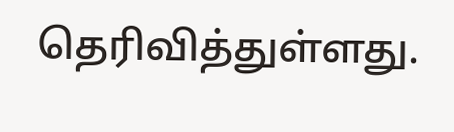தெரிவித்துள்ளது.